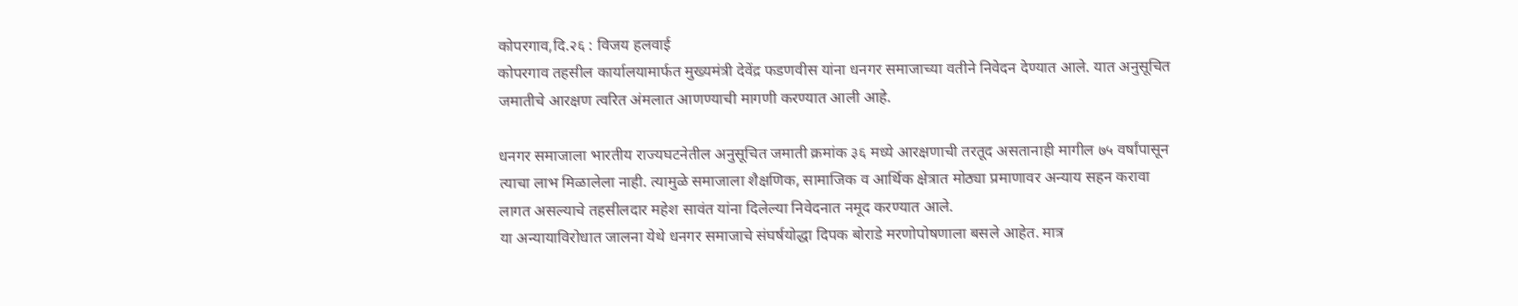कोपरगाव,दि.२६ : विजय हलवाई
कोपरगाव तहसील कार्यालयामार्फत मुख्यमंत्री देवेंद्र फडणवीस यांना धनगर समाजाच्या वतीने निवेदन देण्यात आले. यात अनुसूचित जमातीचे आरक्षण त्वरित अंमलात आणण्याची मागणी करण्यात आली आहे.

धनगर समाजाला भारतीय राज्यघटनेतील अनुसूचित जमाती क्रमांक ३६ मध्ये आरक्षणाची तरतूद असतानाही मागील ७५ वर्षांपासून त्याचा लाभ मिळालेला नाही. त्यामुळे समाजाला शैक्षणिक, सामाजिक व आर्थिक क्षेत्रात मोठ्या प्रमाणावर अन्याय सहन करावा लागत असल्याचे तहसीलदार महेश सावंत यांना दिलेल्या निवेदनात नमूद करण्यात आले.
या अन्यायाविरोधात जालना येथे धनगर समाजाचे संघर्षयोद्धा दिपक बोराडे मरणोपोषणाला बसले आहेत. मात्र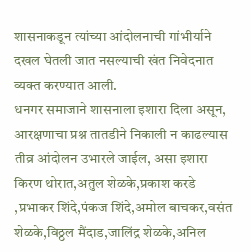शासनाकडून त्यांच्या आंदोलनाची गांभीर्याने दखल घेतली जात नसल्याची खंत निवेदनात व्यक्त करण्यात आली.
धनगर समाजाने शासनाला इशारा दिला असून, आरक्षणाचा प्रश्न तातडीने निकाली न काढल्यास तीव्र आंदोलन उभारले जाईल, असा इशारा
किरण थोरात,अतुल शेळके,प्रकाश करडे ,प्रभाकर शिंदे,पंकज शिंदे,अमोल बाचकर,वसंत शेळके,विठ्ठल मैंदाड,जालिंद्र शेळके,अनिल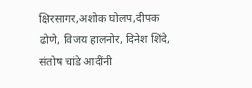क्षिरसागर,अशोक घोलप,दीपक ढोणे, विजय हालनोर, दिनेश शिंदे, संतोष चांडे आदींनी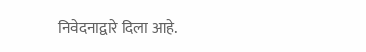निवेदनाद्वारे दिला आहे.